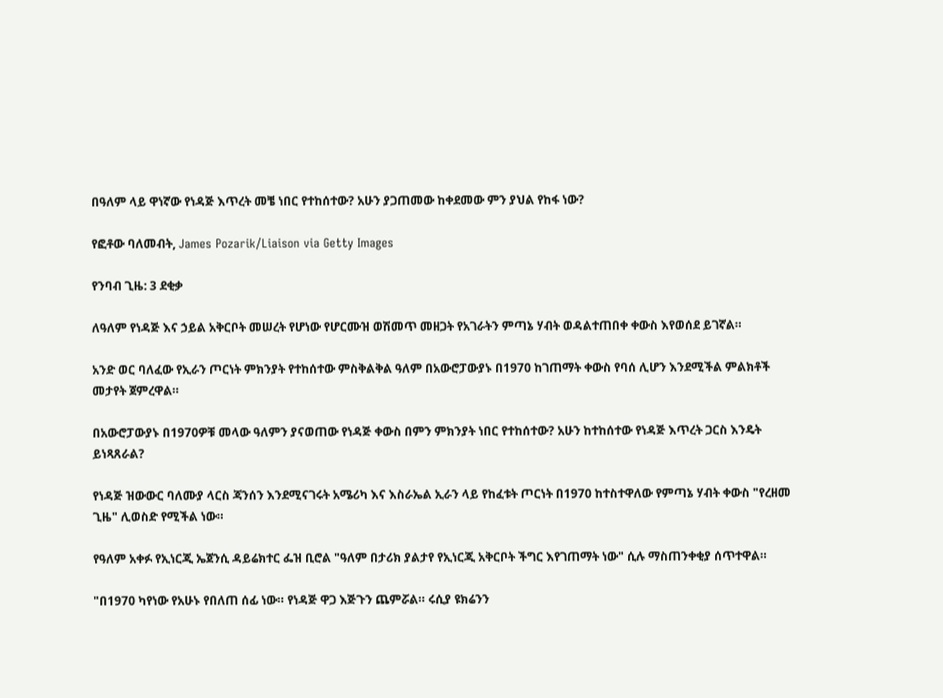በዓለም ላይ ዋነኛው የነዳጅ እጥረት መቼ ነበር የተከሰተው? አሁን ያጋጠመው ከቀደመው ምን ያህል የከፋ ነው?

የፎቶው ባለመብት, James Pozarik/Liaison via Getty Images

የንባብ ጊዜ: 3 ደቂቃ

ለዓለም የነዳጅ እና ኃይል አቅርቦት መሠረት የሆነው የሆርሙዝ ወሽመጥ መዘጋት የአገራትን ምጣኔ ሃብት ወዳልተጠበቀ ቀውስ እየወሰደ ይገኛል።

አንድ ወር ባለፈው የኢራን ጦርነት ምክንያት የተከሰተው ምስቅልቅል ዓለም በአውሮፓውያኑ በ1970 ከገጠማት ቀውስ የባሰ ሊሆን እንደሚችል ምልክቶች መታየት ጀምረዋል።

በአውሮፓውያኑ በ1970ዎቹ መላው ዓለምን ያናወጠው የነዳጅ ቀውስ በምን ምክንያት ነበር የተከሰተው? አሁን ከተከሰተው የነዳጅ እጥረት ጋርስ እንዴት ይነጻጸራል?

የነዳጅ ዝውውር ባለሙያ ላርስ ጃንሰን እንደሚናገሩት አሜሪካ እና እስራኤል ኢራን ላይ የከፈቱት ጦርነት በ1970 ከተስተዋለው የምጣኔ ሃብት ቀውስ "የረዘመ ጊዜ" ሊወስድ የሚችል ነው።

የዓለም አቀፉ የኢነርጂ ኤጀንሲ ዳይሬክተር ፌዝ ቢሮል "ዓለም በታሪክ ያልታየ የኢነርጂ አቅርቦት ችግር እየገጠማት ነው" ሲሉ ማስጠንቀቂያ ሰጥተዋል።

"በ1970 ካየነው የአሁኑ የበለጠ ሰፊ ነው። የነዳጅ ዋጋ እጅጉን ጨምሯል። ሩሲያ ዩክሬንን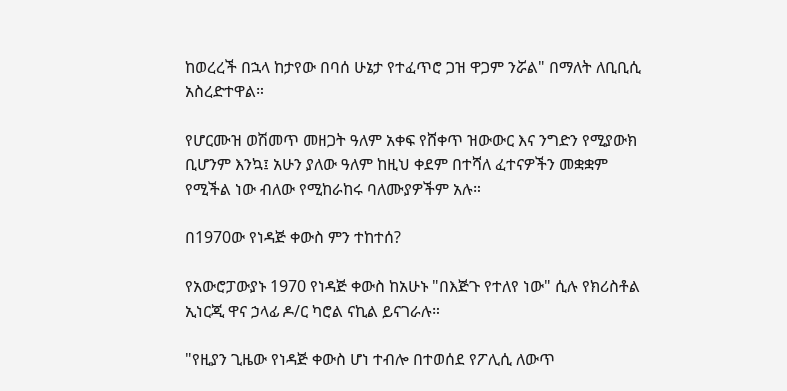ከወረረች በኋላ ከታየው በባሰ ሁኔታ የተፈጥሮ ጋዝ ዋጋም ንሯል" በማለት ለቢቢሲ አስረድተዋል።

የሆርሙዝ ወሽመጥ መዘጋት ዓለም አቀፍ የሸቀጥ ዝውውር እና ንግድን የሚያውክ ቢሆንም እንኳ፤ አሁን ያለው ዓለም ከዚህ ቀደም በተሻለ ፈተናዎችን መቋቋም የሚችል ነው ብለው የሚከራከሩ ባለሙያዎችም አሉ።

በ1970ው የነዳጅ ቀውስ ምን ተከተሰ?

የአውሮፓውያኑ 1970 የነዳጅ ቀውስ ከአሁኑ "በእጅጉ የተለየ ነው" ሲሉ የክሪስቶል ኢነርጂ ዋና ኃላፊ ዶ/ር ካሮል ናኪል ይናገራሉ።

"የዚያን ጊዜው የነዳጅ ቀውስ ሆነ ተብሎ በተወሰደ የፖሊሲ ለውጥ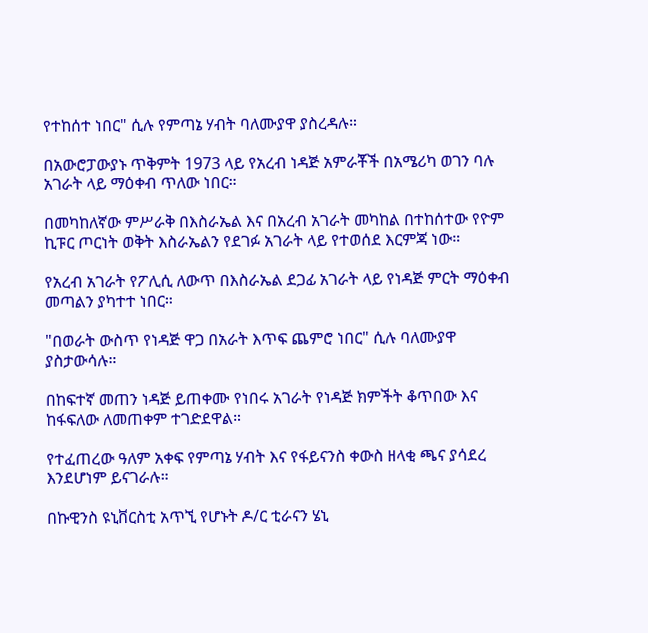የተከሰተ ነበር" ሲሉ የምጣኔ ሃብት ባለሙያዋ ያስረዳሉ።

በአውሮፓውያኑ ጥቅምት 1973 ላይ የአረብ ነዳጅ አምራቾች በአሜሪካ ወገን ባሉ አገራት ላይ ማዕቀብ ጥለው ነበር።

በመካከለኛው ምሥራቅ በእስራኤል እና በአረብ አገራት መካከል በተከሰተው የዮም ኪፑር ጦርነት ወቅት እስራኤልን የደገፉ አገራት ላይ የተወሰደ እርምጃ ነው።

የአረብ አገራት የፖሊሲ ለውጥ በእስራኤል ደጋፊ አገራት ላይ የነዳጅ ምርት ማዕቀብ መጣልን ያካተተ ነበር።

"በወራት ውስጥ የነዳጅ ዋጋ በአራት እጥፍ ጨምሮ ነበር" ሲሉ ባለሙያዋ ያስታውሳሉ።

በከፍተኛ መጠን ነዳጅ ይጠቀሙ የነበሩ አገራት የነዳጅ ክምችት ቆጥበው እና ከፋፍለው ለመጠቀም ተገድደዋል።

የተፈጠረው ዓለም አቀፍ የምጣኔ ሃብት እና የፋይናንስ ቀውስ ዘላቂ ጫና ያሳደረ እንደሆነም ይናገራሉ።

በኩዊንስ ዩኒቨርስቲ አጥኚ የሆኑት ዶ/ር ቲራናን ሄኒ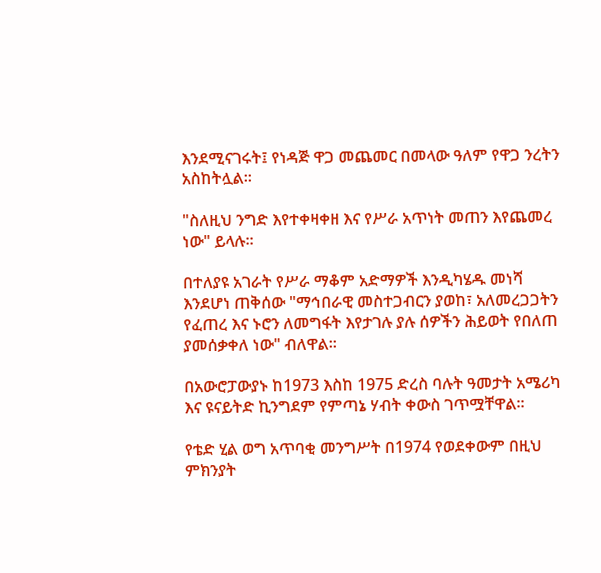እንደሚናገሩት፤ የነዳጅ ዋጋ መጨመር በመላው ዓለም የዋጋ ንረትን አስከትሏል።

"ስለዚህ ንግድ እየተቀዛቀዘ እና የሥራ አጥነት መጠን እየጨመረ ነው" ይላሉ።

በተለያዩ አገራት የሥራ ማቆም አድማዎች እንዲካሄዱ መነሻ እንደሆነ ጠቅሰው "ማኅበራዊ መስተጋብርን ያወከ፣ አለመረጋጋትን የፈጠረ እና ኑሮን ለመግፋት እየታገሉ ያሉ ሰዎችን ሕይወት የበለጠ ያመሰቃቀለ ነው" ብለዋል።

በአውሮፓውያኑ ከ1973 እስከ 1975 ድረስ ባሉት ዓመታት አሜሪካ እና ዩናይትድ ኪንግደም የምጣኔ ሃብት ቀውስ ገጥሟቸዋል።

የቴድ ሂል ወግ አጥባቂ መንግሥት በ1974 የወደቀውም በዚህ ምክንያት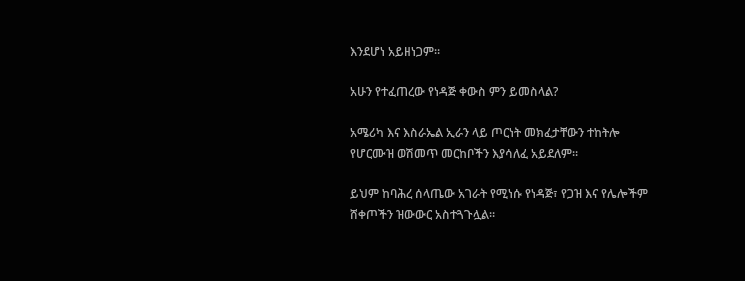እንደሆነ አይዘነጋም።

አሁን የተፈጠረው የነዳጅ ቀውስ ምን ይመስላል?

አሜሪካ እና እስራኤል ኢራን ላይ ጦርነት መክፈታቸውን ተከትሎ የሆርሙዝ ወሽመጥ መርከቦችን እያሳለፈ አይደለም።

ይህም ከባሕረ ሰላጤው አገራት የሚነሱ የነዳጅ፣ የጋዝ እና የሌሎችም ሸቀጦችን ዝውውር አስተጓጉሏል።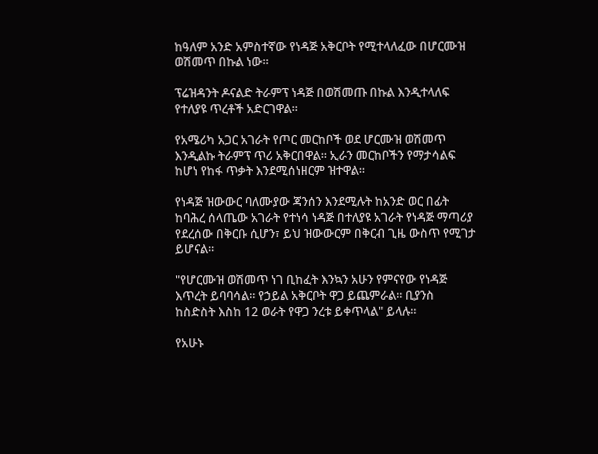ከዓለም አንድ አምስተኛው የነዳጅ አቅርቦት የሚተላለፈው በሆርሙዝ ወሽመጥ በኩል ነው።

ፕሬዝዳንት ዶናልድ ትራምፕ ነዳጅ በወሽመጡ በኩል እንዲተላለፍ የተለያዩ ጥረቶች አድርገዋል።

የአሜሪካ አጋር አገራት የጦር መርከቦች ወደ ሆርሙዝ ወሽመጥ እንዲልኩ ትራምፕ ጥሪ አቅርበዋል። ኢራን መርከቦችን የማታሳልፍ ከሆነ የከፋ ጥቃት እንደሚሰነዘርም ዝተዋል።

የነዳጅ ዝውውር ባለሙያው ጃንሰን እንደሚሉት ከአንድ ወር በፊት ከባሕረ ሰላጤው አገራት የተነሳ ነዳጅ በተለያዩ አገራት የነዳጅ ማጣሪያ የደረሰው በቅርቡ ሲሆን፣ ይህ ዝውውርም በቅርብ ጊዜ ውስጥ የሚገታ ይሆናል።

"የሆርሙዝ ወሽመጥ ነገ ቢከፈት እንኳን አሁን የምናየው የነዳጅ እጥረት ይባባሳል። የኃይል አቅርቦት ዋጋ ይጨምራል። ቢያንስ ከስድስት እስከ 12 ወራት የዋጋ ንረቱ ይቀጥላል" ይላሉ።

የአሁኑ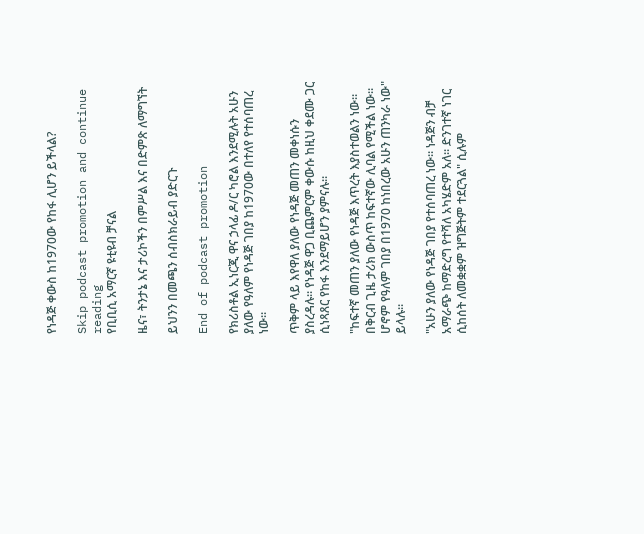የነዳጅ ቀውስ ከ1970ው የከፋ ሊሆን ይችላል?

Skip podcast promotion and continue reading
የቢቢሲ አማርኛ ዩቲዩብ ቻናል

ዜና፣ ትንታኔ እና ታሪኮችን በምሥል እና በድምጽ ለማግኘት

ይህንን በመጫን ሰብስክራይብ ያድርጉ

End of podcast promotion

የክሪስቶል ኢነርጂ ዋና ኃላፊ ዶ/ር ካሮል እንደሚሉት አሁን ያለው የዓለም የነዳጅ ገበያ ከ1970ው በተለየ የተሰባጠረ ነው።

ጥቅም ላይ እየዋለ ያለው የነዳጅ መጠን መቀነሱን ያስረዳሉ። የነዳጅ ዋጋ ቢጨምርም ቀውሱ ከዚህ ቀደሙ ጋር ሲነጻጸር የከፋ እንደማይሆን ያምናሉ።

"ከፍተኛ መጠን ያለው የነዳጅ እጥረት እያስተወልን ነው። በቅርብ ጊዜ ታሪክ ውስጥ ከፍተኛው ሊባል የሚችል ነው። ሆኖም የዓለም ገበያ በ1970 ከነበረው አሁን ጠንካራ ነው" ይላሉ።

"አሁን ያለው የነዳጅ ገበያ የተሰባጠረ ነው። ነዳጅን ብቻ አማራጭ ከማድረግ የተሻለ አካሄድም አለ። ድንገተኛ ነገር ሲከሰት ለመቋቋም ዝግጅትም ተደርጓል" ሲሉም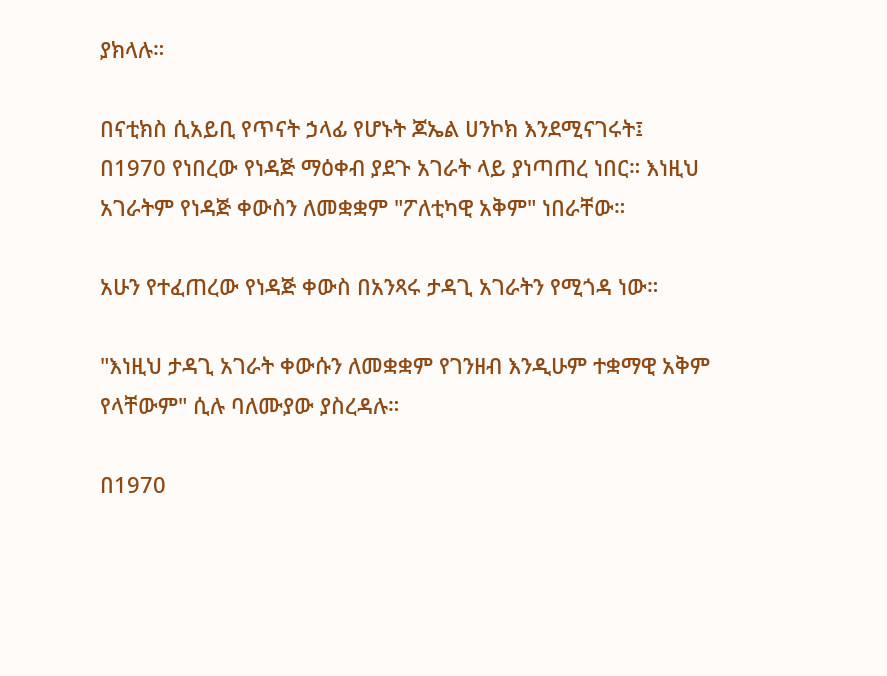ያክላሉ።

በናቲክስ ሲአይቢ የጥናት ኃላፊ የሆኑት ጆኤል ሀንኮክ እንደሚናገሩት፤ በ1970 የነበረው የነዳጅ ማዕቀብ ያደጉ አገራት ላይ ያነጣጠረ ነበር። እነዚህ አገራትም የነዳጅ ቀውስን ለመቋቋም "ፖለቲካዊ አቅም" ነበራቸው።

አሁን የተፈጠረው የነዳጅ ቀውስ በአንጻሩ ታዳጊ አገራትን የሚጎዳ ነው።

"እነዚህ ታዳጊ አገራት ቀውሱን ለመቋቋም የገንዘብ እንዲሁም ተቋማዊ አቅም የላቸውም" ሲሉ ባለሙያው ያስረዳሉ።

በ1970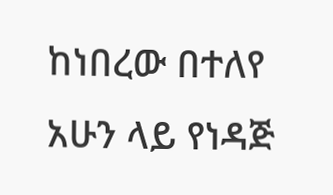ከነበረው በተለየ አሁን ላይ የነዳጅ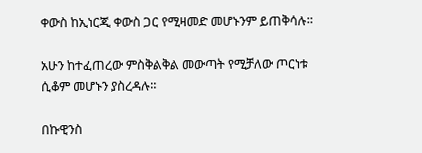ቀውስ ከኢነርጂ ቀውስ ጋር የሚዛመድ መሆኑንም ይጠቅሳሉ።

አሁን ከተፈጠረው ምስቅልቅል መውጣት የሚቻለው ጦርነቱ ሲቆም መሆኑን ያስረዳሉ።

በኩዊንስ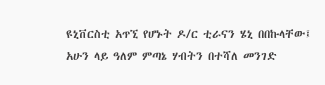ዩኒቨርስቲ አጥኚ የሆኑት ዶ/ር ቲራናን ሄኒ በበኩላቸው፤ አሁን ላይ ዓለም ምጣኔ ሃብትን በተሻለ መንገድ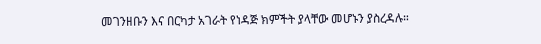መገንዘቡን እና በርካታ አገራት የነዳጅ ክምችት ያላቸው መሆኑን ያስረዳሉ።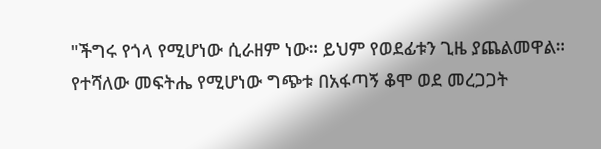"ችግሩ የጎላ የሚሆነው ሲራዘም ነው። ይህም የወደፊቱን ጊዜ ያጨልመዋል። የተሻለው መፍትሔ የሚሆነው ግጭቱ በአፋጣኝ ቆሞ ወደ መረጋጋት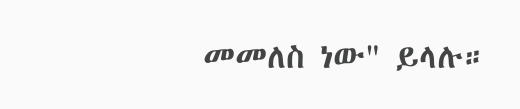መመለስ ነው" ይላሉ።